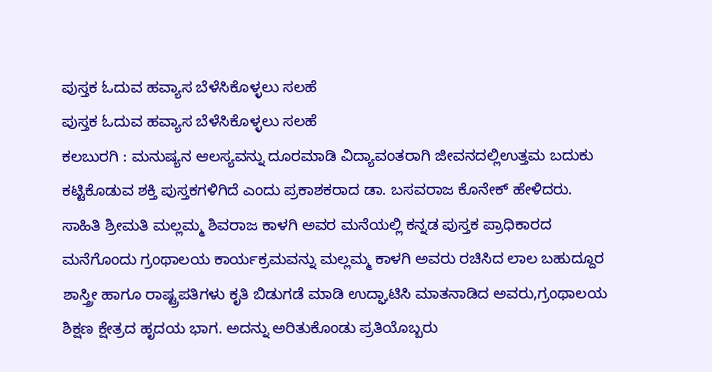ಪುಸ್ತಕ ಓದುವ ಹವ್ಯಾಸ ಬೆಳೆಸಿಕೊಳ್ಳಲು ಸಲಹೆ
ಪುಸ್ತಕ ಓದುವ ಹವ್ಯಾಸ ಬೆಳೆಸಿಕೊಳ್ಳಲು ಸಲಹೆ
ಕಲಬುರಗಿ : ಮನುಷ್ಯನ ಆಲಸ್ಯವನ್ನು ದೂರಮಾಡಿ ವಿದ್ಯಾವಂತರಾಗಿ ಜೀವನದಲ್ಲಿಉತ್ತಮ ಬದುಕು ಕಟ್ಟಿಕೊಡುವ ಶಕ್ತಿ ಪುಸ್ತಕಗಳಿಗಿದೆ ಎಂದು ಪ್ರಕಾಶಕರಾದ ಡಾ. ಬಸವರಾಜ ಕೊನೇಕ್ ಹೇಳಿದರು.
ಸಾಹಿತಿ ಶ್ರೀಮತಿ ಮಲ್ಲಮ್ಮ ಶಿವರಾಜ ಕಾಳಗಿ ಅವರ ಮನೆಯಲ್ಲಿ ಕನ್ನಡ ಪುಸ್ತಕ ಪ್ರಾಧಿಕಾರದ ಮನೆಗೊಂದು ಗ್ರಂಥಾಲಯ ಕಾರ್ಯಕ್ರಮವನ್ನು ಮಲ್ಲಮ್ಮ ಕಾಳಗಿ ಅವರು ರಚಿಸಿದ ಲಾಲ ಬಹುದ್ದೂರ ಶಾಸ್ತ್ರೀ ಹಾಗೂ ರಾಷ್ಟ್ರಪತಿಗಳು ಕೃತಿ ಬಿಡುಗಡೆ ಮಾಡಿ ಉದ್ಘಾಟಿಸಿ ಮಾತನಾಡಿದ ಅವರು,ಗ್ರಂಥಾಲಯ ಶಿಕ್ಷಣ ಕ್ಷೇತ್ರದ ಹೃದಯ ಭಾಗ. ಅದನ್ನು ಅರಿತುಕೊಂಡು ಪ್ರತಿಯೊಬ್ಬರು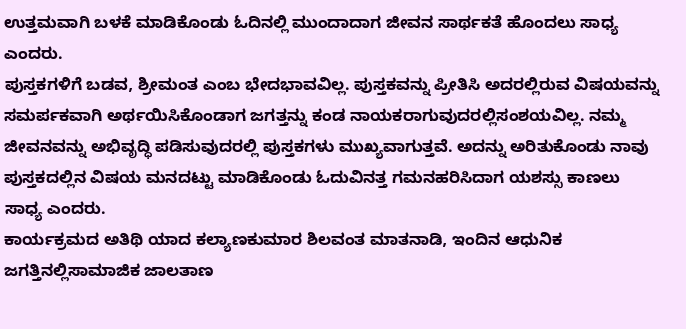ಉತ್ತಮವಾಗಿ ಬಳಕೆ ಮಾಡಿಕೊಂಡು ಓದಿನಲ್ಲಿ ಮುಂದಾದಾಗ ಜೀವನ ಸಾರ್ಥಕತೆ ಹೊಂದಲು ಸಾಧ್ಯ ಎಂದರು.
ಪುಸ್ತಕಗಳಿಗೆ ಬಡವ, ಶ್ರೀಮಂತ ಎಂಬ ಭೇದಭಾವವಿಲ್ಲ. ಪುಸ್ತಕವನ್ನು ಪ್ರೀತಿಸಿ ಅದರಲ್ಲಿರುವ ವಿಷಯವನ್ನು ಸಮರ್ಪಕವಾಗಿ ಅರ್ಥಯಿಸಿಕೊಂಡಾಗ ಜಗತ್ತನ್ನು ಕಂಡ ನಾಯಕರಾಗುವುದರಲ್ಲಿಸಂಶಯವಿಲ್ಲ. ನಮ್ಮ ಜೀವನವನ್ನು ಅಭಿವೃದ್ಧಿ ಪಡಿಸುವುದರಲ್ಲಿ ಪುಸ್ತಕಗಳು ಮುಖ್ಯವಾಗುತ್ತವೆ. ಅದನ್ನು ಅರಿತುಕೊಂಡು ನಾವು ಪುಸ್ತಕದಲ್ಲಿನ ವಿಷಯ ಮನದಟ್ಟು ಮಾಡಿಕೊಂಡು ಓದುವಿನತ್ತ ಗಮನಹರಿಸಿದಾಗ ಯಶಸ್ಸು ಕಾಣಲು ಸಾಧ್ಯ ಎಂದರು.
ಕಾರ್ಯಕ್ರಮದ ಅತಿಥಿ ಯಾದ ಕಲ್ಯಾಣಕುಮಾರ ಶಿಲವಂತ ಮಾತನಾಡಿ, ಇಂದಿನ ಆಧುನಿಕ ಜಗತ್ತಿನಲ್ಲಿಸಾಮಾಜಿಕ ಜಾಲತಾಣ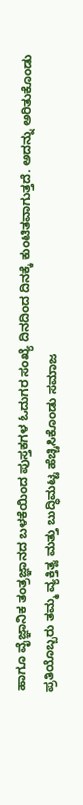ಹಾಗೂ ವೈಜ್ಞಾನಿಕ ತಂತ್ರಜ್ಞಾನದ ಬಳಕೆಯಿಂದ ಪುಸ್ತಕಗಳ ಓದುಗರ ಸಂಖ್ಯೆ ದಿನದಿಂದ ದಿನಕ್ಕೆ ಕುಂಟಿತವಾಗುತ್ತದೆ. ಅದನ್ನು ಅರಿತುಕೊಂಡು ಪ್ರತಿಯೊಬ್ಬರು ತಮ್ಮ ವ್ಯಕ್ತಿತ್ವ ಮತ್ತು ಬುದ್ಧಿಮಟ್ಟ ಹೆಚ್ಚಿಸಿಕೊಂಡು ಸಮಾಜ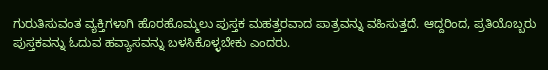ಗುರುತಿಸುವಂತ ವ್ಯಕ್ತಿಗಳಾಗಿ ಹೊರಹೊಮ್ಮಲು ಪುಸ್ತಕ ಮಹತ್ತರವಾದ ಪಾತ್ರವನ್ನು ವಹಿಸುತ್ತದೆ. ಆದ್ದರಿಂದ, ಪ್ರತಿಯೊಬ್ಬರು ಪುಸ್ತಕವನ್ನು ಓದುವ ಹವ್ಯಾಸವನ್ನು ಬಳಸಿಕೊಳ್ಳಬೇಕು ಎಂದರು.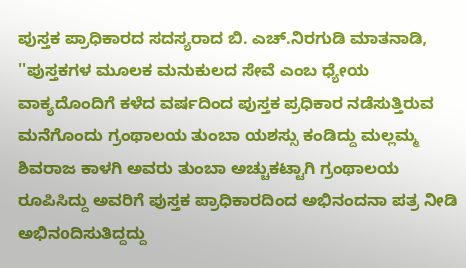ಪುಸ್ತಕ ಪ್ರಾಧಿಕಾರದ ಸದಸ್ಯರಾದ ಬಿ. ಎಚ್.ನಿರಗುಡಿ ಮಾತನಾಡಿ, ''ಪುಸ್ತಕಗಳ ಮೂಲಕ ಮನುಕುಲದ ಸೇವೆ ಎಂಬ ಧ್ಯೇಯ ವಾಕ್ಯದೊಂದಿಗೆ ಕಳೆದ ವರ್ಷದಿಂದ ಪುಸ್ತಕ ಪ್ರಧಿಕಾರ ನಡೆಸುತ್ತಿರುವ ಮನೆಗೊಂದು ಗ್ರಂಥಾಲಯ ತುಂಬಾ ಯಶಸ್ಸು ಕಂಡಿದ್ದು ಮಲ್ಲಮ್ಮ ಶಿವರಾಜ ಕಾಳಗಿ ಅವರು ತುಂಬಾ ಅಚ್ಚುಕಟ್ಟಾಗಿ ಗ್ರಂಥಾಲಯ ರೂಪಿಸಿದ್ದು ಅವರಿಗೆ ಪುಸ್ತಕ ಪ್ರಾಧಿಕಾರದಿಂದ ಅಭಿನಂದನಾ ಪತ್ರ ನೀಡಿ ಅಭಿನoದಿಸುತಿದ್ದದ್ದು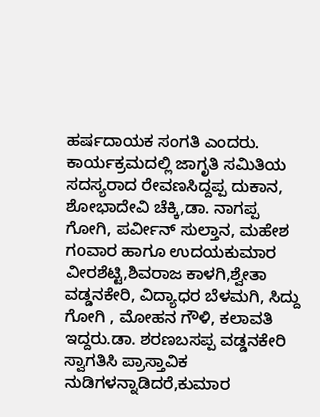ಹರ್ಷದಾಯಕ ಸಂಗತಿ ಎಂದರು.
ಕಾರ್ಯಕ್ರಮದಲ್ಲಿ ಜಾಗೃತಿ ಸಮಿತಿಯ ಸದಸ್ಯರಾದ ರೇವಣಸಿದ್ದಪ್ಪ ದುಕಾನ, ಶೋಭಾದೇವಿ ಚೆಕ್ಕಿ,ಡಾ. ನಾಗಪ್ಪ ಗೋಗಿ, ಪರ್ವೀನ್ ಸುಲ್ತಾನ, ಮಹೇಶ ಗoವಾರ ಹಾಗೂ ಉದಯಕುಮಾರ ವೀರಶೆಟ್ಟಿ,ಶಿವರಾಜ ಕಾಳಗಿ,ಶ್ವೇತಾ ವಡ್ಡನಕೇರಿ, ವಿದ್ಯಾಧರ ಬೆಳಮಗಿ, ಸಿದ್ದು ಗೋಗಿ , ಮೋಹನ ಗೌಳಿ, ಕಲಾವತಿ ಇದ್ದರು.ಡಾ. ಶರಣಬಸಪ್ಪ ವಡ್ಡನಕೇರಿ ಸ್ವಾಗತಿಸಿ ಪ್ರಾಸ್ತಾವಿಕ ನುಡಿಗಳನ್ನಾಡಿದರೆ,ಕುಮಾರ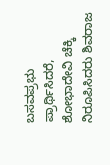ಬಸವಪ್ರಭು ಪ್ರಾರ್ಥಿಸಿದರೆ, ಶೋಭಾದೇವಿ ಚೆಕ್ಕಿ ನಿರೂಪಿಸಿದರು ಶಿವರಾಜ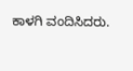ಕಾಳಗಿ ವಂದಿಸಿದರು.